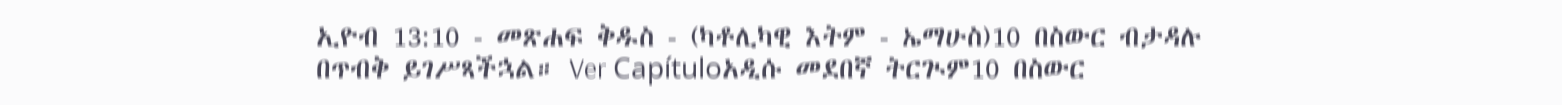ኢዮብ 13:10 - መጽሐፍ ቅዱስ - (ካቶሊካዊ እትም - ኤማሁስ)10 በስውር ብታዳሉ በጥብቅ ይገሥጻችኋል። Ver Capítuloአዲሱ መደበኛ ትርጒም10 በስውር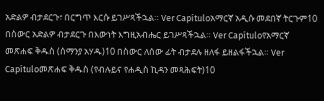አድልዎ ብታደርጉ፣ በርግጥ እርሱ ይገሥጻችኋል። Ver Capítuloአማርኛ አዲሱ መደበኛ ትርጉም10 በስውር አድልዎ ብታደርጉ በእውነት እግዚአብሔር ይገሥጻችኋል። Ver Capítuloየአማርኛ መጽሐፍ ቅዱስ (ሰማንያ አሃዱ)10 በስውር ለሰው ፊት ብታደሉ ዘለፋ ይዘልፋችኋል። Ver Capítuloመጽሐፍ ቅዱስ (የብሉይና የሐዲስ ኪዳን መጻሕፍት)10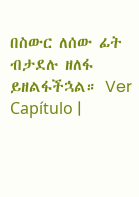በስውር ለሰው ፊት ብታደሉ ዘለፋ ይዘልፋችኋል። Ver Capítulo |